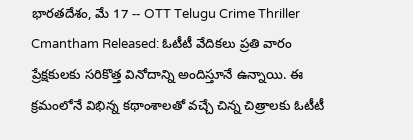భారతదేశం, మే 17 -- OTT Telugu Crime Thriller Cmantham Released: ఓటీటీ వేదికలు ప్రతి వారం ప్రేక్షకులకు సరికొత్త వినోదాన్ని అందిస్తూనే ఉన్నాయి. ఈ క్రమంలోనే విభిన్న కథాంశాలతో వచ్చే చిన్న చిత్రాలకు ఓటీటీ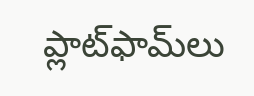ప్లాట్‌ఫామ్‌లు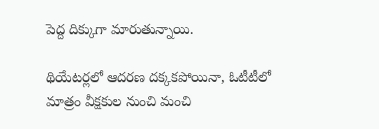పెద్ద దిక్కుగా మారుతున్నాయి.

థియేటర్లలో ఆదరణ దక్కకపోయినా, ఓటీటీలో మాత్రం వీక్షకుల నుంచి మంచి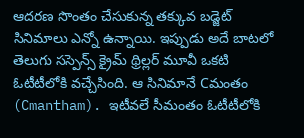ఆదరణ సొంతం చేసుకున్న తక్కువ బడ్జెట్ సినిమాలు ఎన్నో ఉన్నాయి. ఇప్పుడు అదే బాటలో తెలుగు సస్పెన్స్ క్రైమ్ థ్రిల్లర్ మూవీ ఒకటి ఓటీటీలోకి వచ్చేసింది. ఆ సినిమానే Cమంతం (Cmantham). ఇటీవలే సీమంతం ఓటీటీలోకి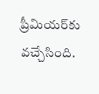ప్రీమియర్‌కు వచ్చేసింది.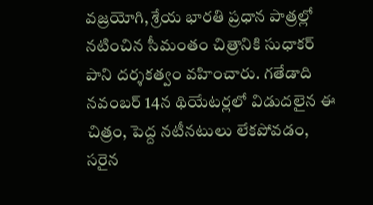వజ్రయోగి, శ్రేయ భారతి ప్రధాన పాత్రల్లో నటించిన సీమంతం చిత్రానికి సుధాకర్ పాని దర్శకత్వం వహించారు. గతేడాది నవంబర్ 14న థియేటర్లలో విడుదలైన ఈ చిత్రం, పెద్ద నటీనటులు లేకపోవడం, సరైన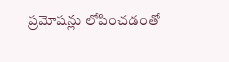ప్రమోషన్లు లోపించడంతో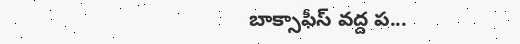బాక్సాఫీస్ వద్ద ప...